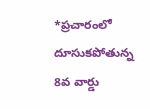*ప్రచారంలో దూసుకపోతున్న 8వ వార్డు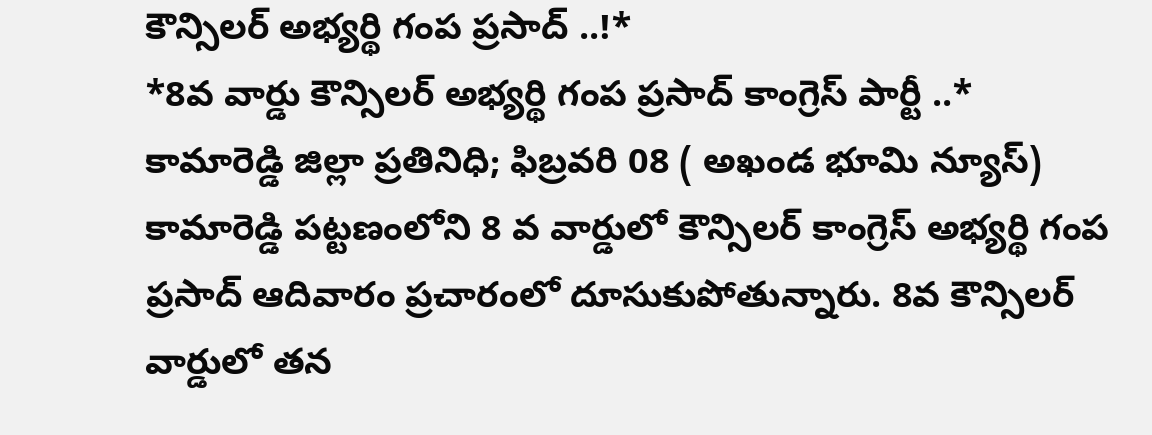కౌన్సిలర్ అభ్యర్థి గంప ప్రసాద్ ..!*
*8వ వార్డు కౌన్సిలర్ అభ్యర్థి గంప ప్రసాద్ కాంగ్రెస్ పార్టీ ..*
కామారెడ్డి జిల్లా ప్రతినిధి; ఫిబ్రవరి 08 ( అఖండ భూమి న్యూస్)
కామారెడ్డి పట్టణంలోని 8 వ వార్డులో కౌన్సిలర్ కాంగ్రెస్ అభ్యర్థి గంప ప్రసాద్ ఆదివారం ప్రచారంలో దూసుకుపోతున్నారు. 8వ కౌన్సిలర్ వార్డులో తన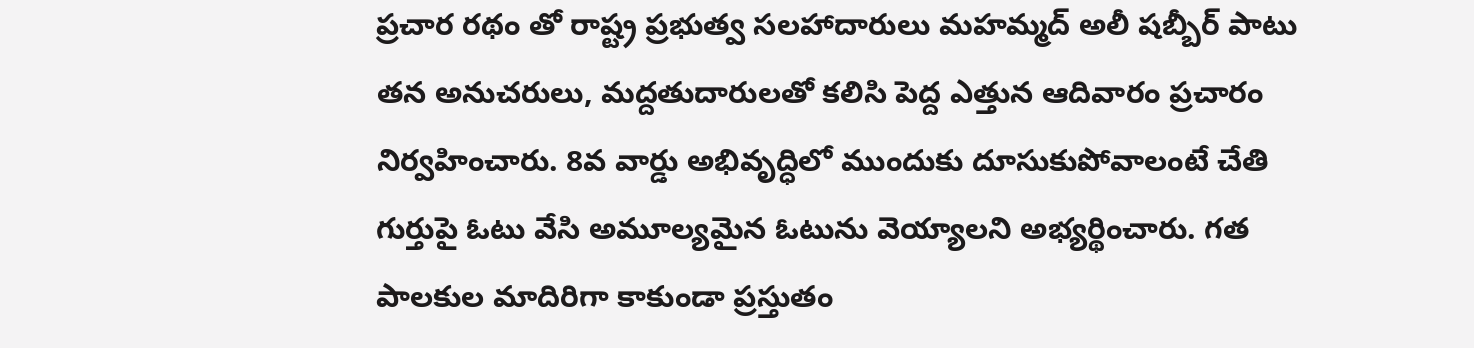ప్రచార రథం తో రాష్ట్ర ప్రభుత్వ సలహాదారులు మహమ్మద్ అలీ షబ్బీర్ పాటు తన అనుచరులు, మద్దతుదారులతో కలిసి పెద్ద ఎత్తున ఆదివారం ప్రచారం నిర్వహించారు. 8వ వార్డు అభివృద్ధిలో ముందుకు దూసుకుపోవాలంటే చేతి గుర్తుపై ఓటు వేసి అమూల్యమైన ఓటును వెయ్యాలని అభ్యర్థించారు. గత పాలకుల మాదిరిగా కాకుండా ప్రస్తుతం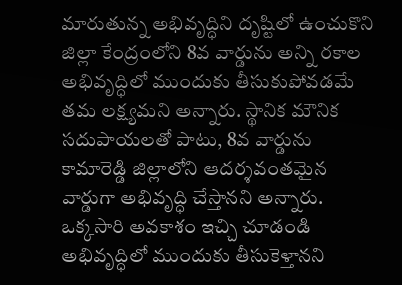మారుతున్న అభివృద్ధిని దృష్టిలో ఉంచుకొని జిల్లా కేంద్రంలోని 8వ వార్డును అన్ని రకాల అభివృద్ధిలో ముందుకు తీసుకుపోవడమే తమ లక్ష్యమని అన్నారు. స్థానిక మౌనిక సదుపాయలతో పాటు, 8వ వార్డును కామారెడ్డి జిల్లాలోని ఆదర్శవంతమైన వార్డుగా అభివృద్ధి చేస్తానని అన్నారు. ఒక్కసారి అవకాశం ఇచ్చి చూడండి అభివృద్ధిలో ముందుకు తీసుకెళ్తానని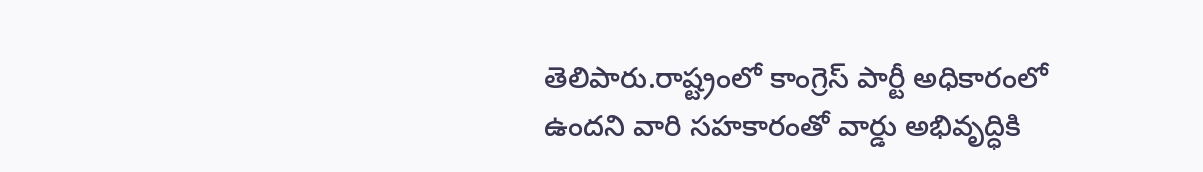తెలిపారు.రాష్ట్రంలో కాంగ్రెస్ పార్టీ అధికారంలో ఉందని వారి సహకారంతో వార్డు అభివృద్ధికి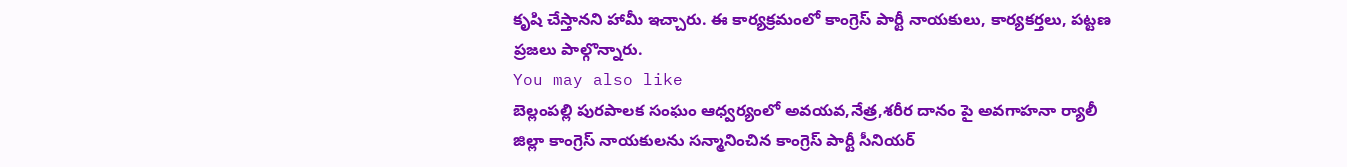కృషి చేస్తానని హామీ ఇచ్చారు. ఈ కార్యక్రమంలో కాంగ్రెస్ పార్టీ నాయకులు, కార్యకర్తలు, పట్టణ ప్రజలు పాల్గొన్నారు.
You may also like
బెల్లంపల్లి పురపాలక సంఘం ఆధ్వర్యంలో అవయవ,నేత్ర,శరీర దానం పై అవగాహనా ర్యాలీ
జిల్లా కాంగ్రెస్ నాయకులను సన్మానించిన కాంగ్రెస్ పార్టీ సీనియర్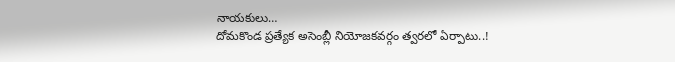నాయకులు…
దోమకొండ ప్రత్యేక అసెంబ్లీ నియోజకవర్గం త్వరలో ఏర్పాటు..!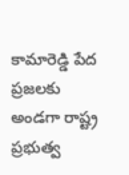కామారెడ్డి పేద ప్రజలకు అండగా రాష్ట్ర ప్రభుత్వ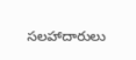సలహాదారులు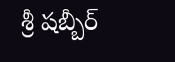శ్రీ షబ్బీర్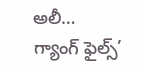అలీ…
గ్యాంగ్ ఫైల్స్’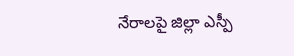నేరాలపై జిల్లా ఎస్పీ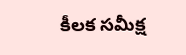కీలక సమీక్ష